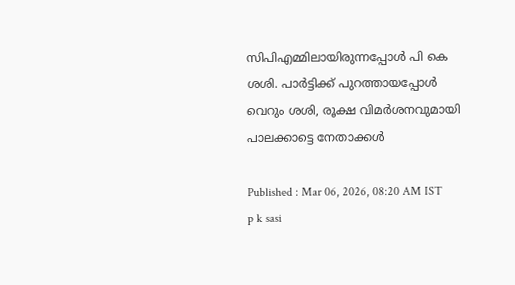സിപിഎമ്മിലായിരുന്നപ്പോള്‍ പി കെ ശശി. പാര്‍ട്ടിക്ക് പുറത്തായപ്പോള്‍ വെറും ശശി, രൂക്ഷ വിമര്‍ശനവുമായി പാലക്കാട്ടെ നേതാക്കള്‍

Published : Mar 06, 2026, 08:20 AM IST
p k sasi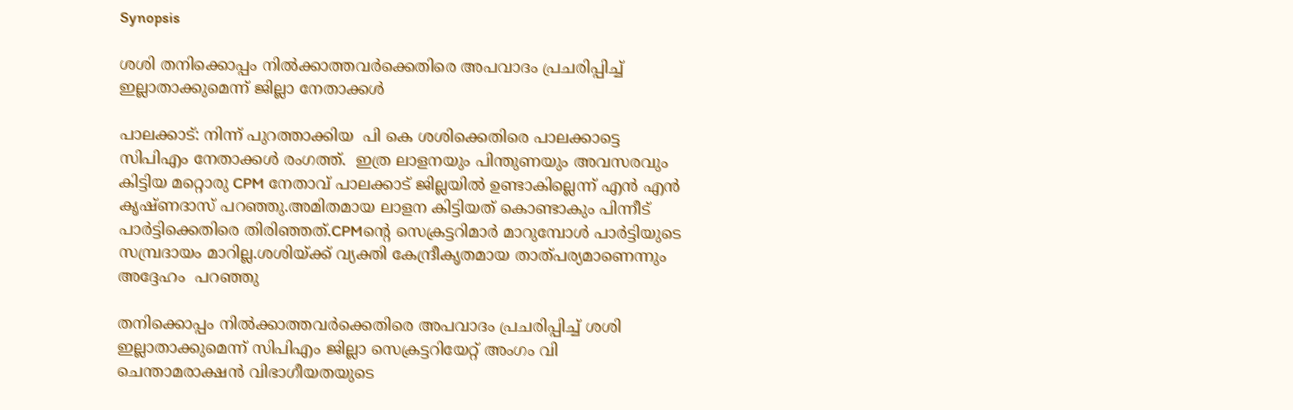Synopsis

ശശി തനിക്കൊപ്പം നിൽക്കാത്തവർക്കെതിരെ അപവാദം പ്രചരിപ്പിച്ച് ഇല്ലാതാക്കുമെന്ന് ജില്ലാ നേതാക്കള്‍

പാലക്കാട്: നിന്ന് പുറത്താക്കിയ  പി കെ ശശിക്കെതിരെ പാലക്കാട്ടെ സിപിഎം നേതാക്കൾ രംഗത്ത്.  ഇത്ര ലാളനയും പിന്തുണയും അവസരവും കിട്ടിയ മറ്റൊരു CPM നേതാവ് പാലക്കാട് ജില്ലയിൽ ഉണ്ടാകില്ലെന്ന് എന്‍ എന്‍ കൃഷ്ണദാസ് പറഞ്ഞു.അമിതമായ ലാളന കിട്ടിയത് കൊണ്ടാകും പിന്നീട് പാർട്ടിക്കെതിരെ തിരിഞ്ഞത്.CPMൻ്റെ സെക്രട്ടറിമാർ മാറുമ്പോൾ പാർട്ടിയുടെ സമ്പ്രദായം മാറില്ല.ശശിയ്ക്ക് വ്യക്തി കേന്ദ്രീകൃതമായ താത്പര്യമാണെന്നും അദ്ദേഹം  പറഞ്ഞു

തനിക്കൊപ്പം നിൽക്കാത്തവർക്കെതിരെ അപവാദം പ്രചരിപ്പിച്ച് ശശി ഇല്ലാതാക്കുമെന്ന് സിപിഎം ജില്ലാ സെക്രട്ടറിയേറ്റ് അംഗം വി ചെന്താമരാക്ഷൻ വിഭാഗീയതയുടെ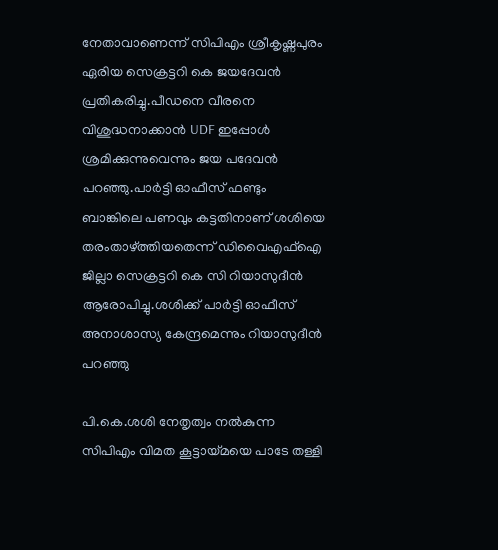നേതാവാണെന്ന് സിപിഎം ശ്രീകൃഷ്ണപുരം ഏരിയ സെക്രട്ടറി കെ ജയദേവൻ പ്രതികരിച്ചു.പീഡനെ വീരനെ വിശുദ്ധനാക്കാൻ UDF ഇപ്പോൾ ശ്രമിക്കുന്നുവെന്നും ജയ പദേവൻ  പറഞ്ഞു.പാർട്ടി ഓഫീസ് ഫണ്ടും ബാങ്കിലെ പണവും കട്ടതിനാണ് ശശിയെ തരംതാഴ്ത്തിയതെന്ന് ഡിവൈഎഫ്ഐ ജില്ലാ സെക്രട്ടറി കെ സി റിയാസുദീൻ ആരോപിച്ചു.ശശിക്ക് പാർട്ടി ഓഫീസ് അനാശാസ്യ കേന്ദ്രമെന്നും റിയാസുദീൻ‌‌‌ പറഞ്ഞു

പി.കെ.ശശി നേതൃത്വം നൽകുന്ന സിപിഎം വിമത കൂട്ടായ്മയെ പാടേ തള്ളി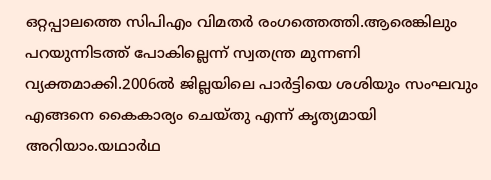ഒറ്റപ്പാലത്തെ സിപിഎം വിമതർ രംഗത്തെത്തി.ആരെങ്കിലും പറയുന്നിടത്ത് പോകില്ലെന്ന് സ്വതന്ത്ര മുന്നണി വ്യക്തമാക്കി.2006ൽ ജില്ലയിലെ പാർട്ടിയെ ശശിയും സംഘവും എങ്ങനെ കൈകാര്യം ചെയ്തു എന്ന് കൃത്യമായി അറിയാം.യഥാർഥ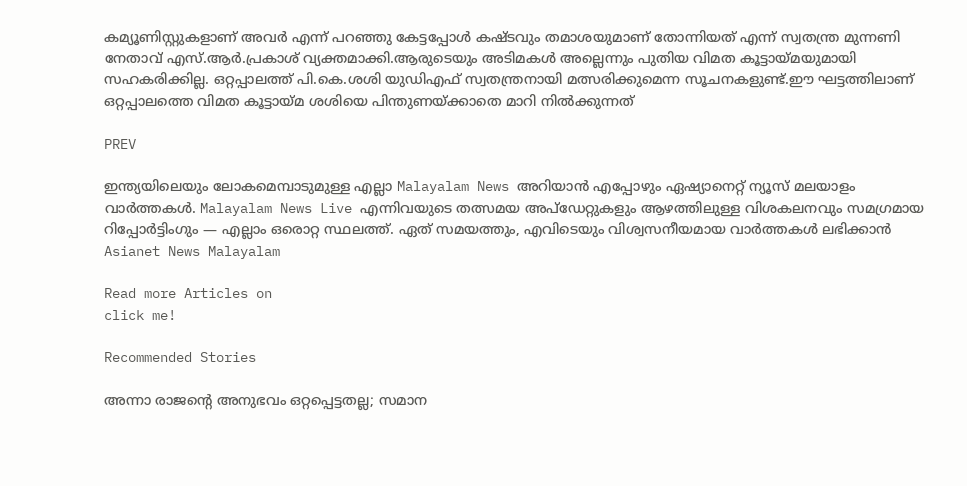കമ്യൂണിസ്റ്റുകളാണ് അവർ എന്ന് പറഞ്ഞു കേട്ടപ്പോൾ കഷ്ടവും തമാശയുമാണ് തോന്നിയത് എന്ന് സ്വതന്ത്ര മുന്നണി നേതാവ് എസ്.ആർ.പ്രകാശ് വ്യക്തമാക്കി.ആരുടെയും അടിമകൾ അല്ലെന്നും പുതിയ വിമത കൂട്ടായ്മയുമായി സഹകരിക്കില്ല. ഒറ്റപ്പാലത്ത് പി.കെ.ശശി യുഡിഎഫ് സ്വതന്ത്രനായി മത്സരിക്കുമെന്ന സൂചനകളുണ്ട്.ഈ ഘട്ടത്തിലാണ് ഒറ്റപ്പാലത്തെ വിമത കൂട്ടായ്മ ശശിയെ പിന്തുണയ്ക്കാതെ മാറി നിൽക്കുന്നത്

PREV

ഇന്ത്യയിലെയും ലോകമെമ്പാടുമുള്ള എല്ലാ Malayalam News അറിയാൻ എപ്പോഴും ഏഷ്യാനെറ്റ് ന്യൂസ് മലയാളം വാർത്തകൾ. Malayalam News Live എന്നിവയുടെ തത്സമയ അപ്‌ഡേറ്റുകളും ആഴത്തിലുള്ള വിശകലനവും സമഗ്രമായ റിപ്പോർട്ടിംഗും — എല്ലാം ഒരൊറ്റ സ്ഥലത്ത്. ഏത് സമയത്തും, എവിടെയും വിശ്വസനീയമായ വാർത്തകൾ ലഭിക്കാൻ Asianet News Malayalam

Read more Articles on
click me!

Recommended Stories

അന്നാ രാജന്റെ അനുഭവം ഒറ്റപ്പെട്ടതല്ല; സമാന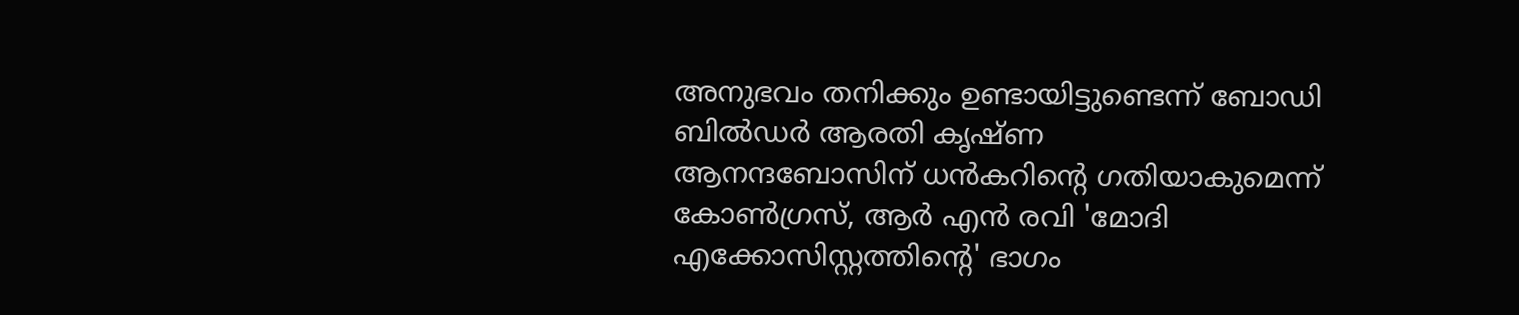അനുഭവം തനിക്കും ഉണ്ടായിട്ടുണ്ടെന്ന് ബോഡി ബിൽഡർ ആരതി കൃഷ്ണ
ആനന്ദബോസിന് ധൻകറിന്റെ ഗതിയാകുമെന്ന് കോൺഗ്രസ്, ആർ എൻ രവി 'മോദി എക്കോസിസ്റ്റത്തിൻ്റെ' ഭാഗം